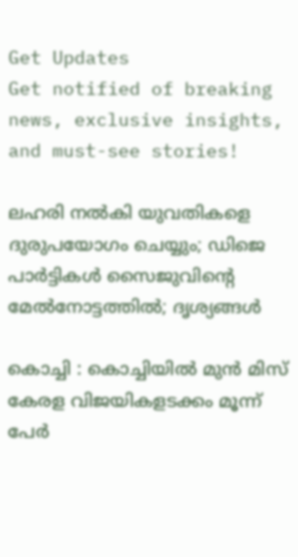Get Updates
Get notified of breaking news, exclusive insights, and must-see stories!

ലഹരി നല്‍കി യുവതികളെ ദുരുപയോഗം ചെയ്യും; ഡിജെ പാര്‍ട്ടികള്‍ സൈജുവിന്റെ മേല്‍നോട്ടത്തില്‍; ദൃശ്യങ്ങള്‍

കൊച്ചി : കൊച്ചിയില്‍ മുന്‍ മിസ് കേരള വിജയികളടക്കം മൂന്ന് പേര്‍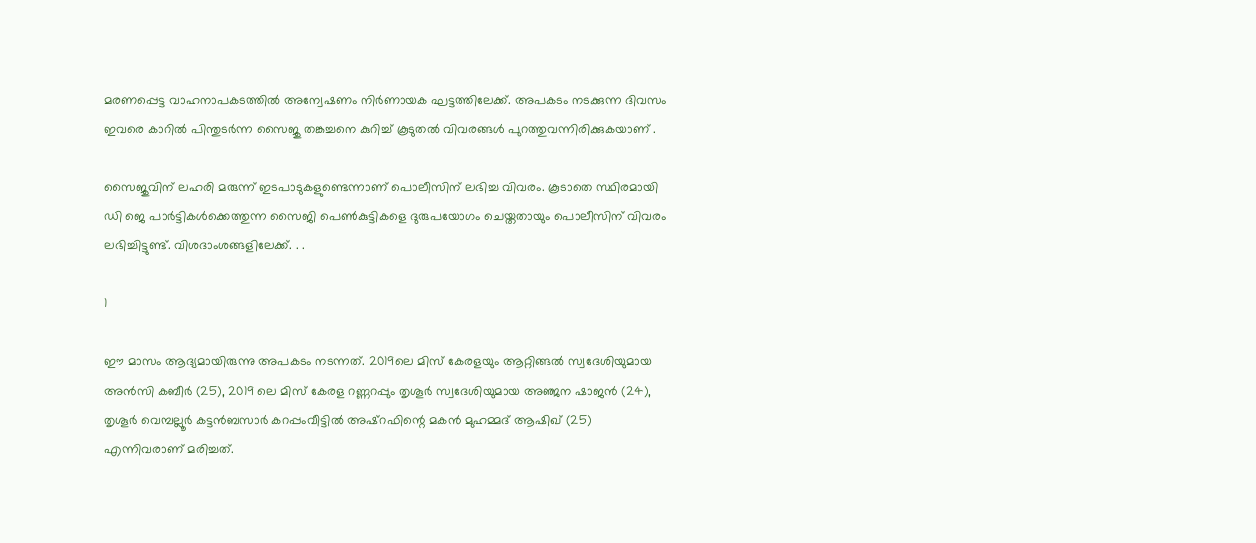മരണപ്പെട്ട വാഹനാപകടത്തില്‍ അന്വേഷണം നിര്‍ണായക ഘട്ടത്തിലേക്ക്. അപകടം നടക്കുന്ന ദിവസം ഇവരെ കാറില്‍ പിന്തുടര്‍ന്ന സൈജു തങ്കച്ചനെ കുറിച്ച് കൂടുതല്‍ വിവരങ്ങള്‍ പുറത്തുവന്നിരിക്കുകയാണ് .

സൈജുവിന് ലഹരി മരുന്ന് ഇടപാടുകളുണ്ടെന്നാണ് പൊലീസിന് ലഭിച്ച വിവരം. കൂടാതെ സ്ഥിരമായി ഡി ജെ പാര്‍ട്ടികള്‍ക്കെത്തുന്ന സൈജി പെണ്‍കുട്ടികളെ ദുരുപയോഗം ചെയ്തതായും പൊലീസിന് വിവരം ലഭിച്ചിട്ടുണ്ട്. വിശദാംശങ്ങളിലേക്ക്. . .

1

ഈ മാസം ആദ്യമായിരുന്നു അപകടം നടന്നത്. 2019ലെ മിസ് കേരളയും ആറ്റിങ്ങല്‍ സ്വദേശിയുമായ അന്‍സി കബീര്‍ (25), 2019 ലെ മിസ് കേരള റണ്ണറപ്പും തൃശൂര്‍ സ്വദേശിയുമായ അഞ്ജന ഷാജന്‍ (24), തൃശൂര്‍ വെമ്പല്ലൂര്‍ കട്ടന്‍ബസാര്‍ കറപ്പംവീട്ടില്‍ അഷ്റഫിന്റെ മകന്‍ മുഹമ്മദ് ആഷിഖ് (25) എന്നിവരാണ് മരിച്ചത്.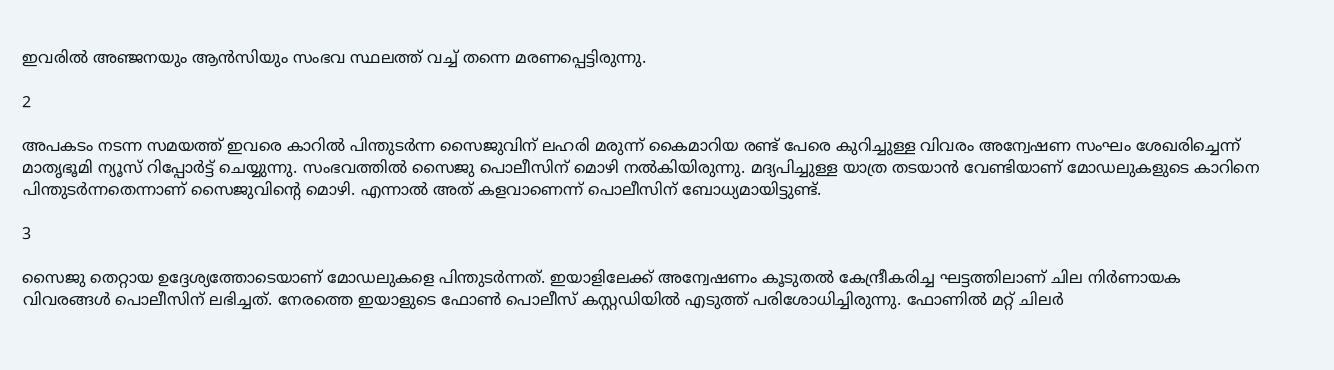ഇവരില്‍ അഞ്ജനയും ആന്‍സിയും സംഭവ സ്ഥലത്ത് വച്ച് തന്നെ മരണപ്പെട്ടിരുന്നു.

2

അപകടം നടന്ന സമയത്ത് ഇവരെ കാറില്‍ പിന്തുടര്‍ന്ന സൈജുവിന് ലഹരി മരുന്ന് കൈമാറിയ രണ്ട് പേരെ കുറിച്ചുള്ള വിവരം അന്വേഷണ സംഘം ശേഖരിച്ചെന്ന് മാതൃഭൂമി ന്യൂസ് റിപ്പോര്‍ട്ട് ചെയ്യുന്നു. സംഭവത്തില്‍ സൈജു പൊലീസിന് മൊഴി നല്‍കിയിരുന്നു. മദ്യപിച്ചുള്ള യാത്ര തടയാന്‍ വേണ്ടിയാണ് മോഡലുകളുടെ കാറിനെ പിന്തുടര്‍ന്നതെന്നാണ് സൈജുവിന്റെ മൊഴി. എന്നാല്‍ അത് കളവാണെന്ന് പൊലീസിന് ബോധ്യമായിട്ടുണ്ട്.

3

സൈജു തെറ്റായ ഉദ്ദേശ്യത്തോടെയാണ് മോഡലുകളെ പിന്തുടര്‍ന്നത്. ഇയാളിലേക്ക് അന്വേഷണം കൂടുതല്‍ കേന്ദ്രീകരിച്ച ഘട്ടത്തിലാണ് ചില നിര്‍ണായക വിവരങ്ങള്‍ പൊലീസിന് ലഭിച്ചത്. നേരത്തെ ഇയാളുടെ ഫോണ്‍ പൊലീസ് കസ്റ്റഡിയില്‍ എടുത്ത് പരിശോധിച്ചിരുന്നു. ഫോണില്‍ മറ്റ് ചിലര്‍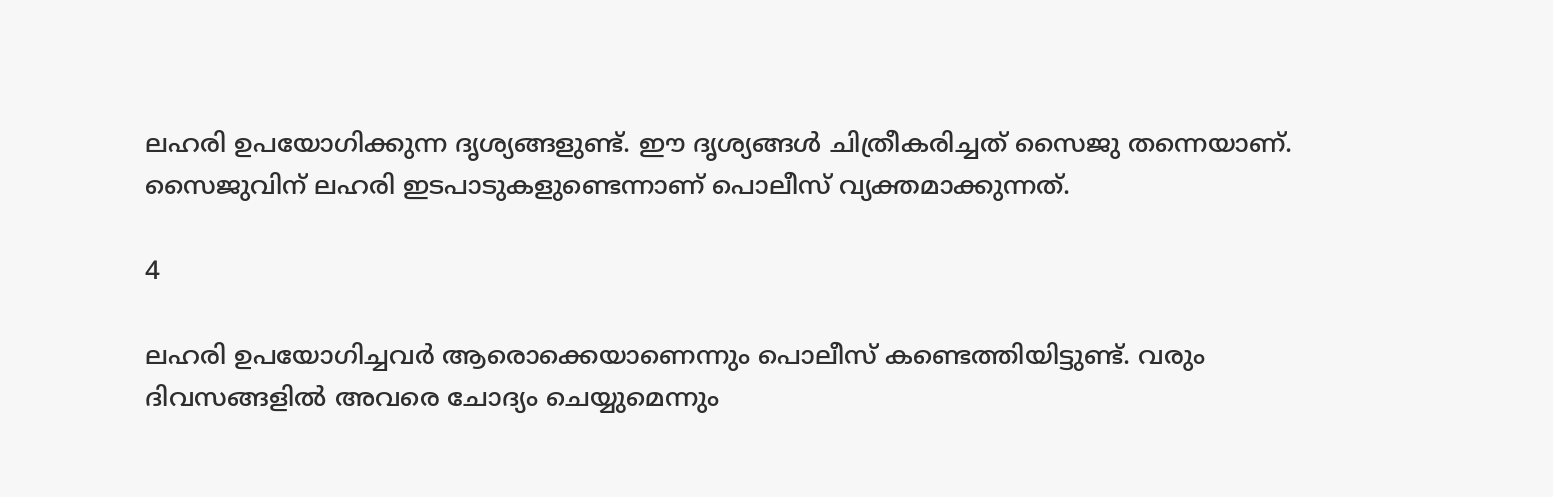ലഹരി ഉപയോഗിക്കുന്ന ദൃശ്യങ്ങളുണ്ട്. ഈ ദൃശ്യങ്ങള്‍ ചിത്രീകരിച്ചത് സൈജു തന്നെയാണ്. സൈജുവിന് ലഹരി ഇടപാടുകളുണ്ടെന്നാണ് പൊലീസ് വ്യക്തമാക്കുന്നത്.

4

ലഹരി ഉപയോഗിച്ചവര്‍ ആരൊക്കെയാണെന്നും പൊലീസ് കണ്ടെത്തിയിട്ടുണ്ട്. വരും ദിവസങ്ങളില്‍ അവരെ ചോദ്യം ചെയ്യുമെന്നും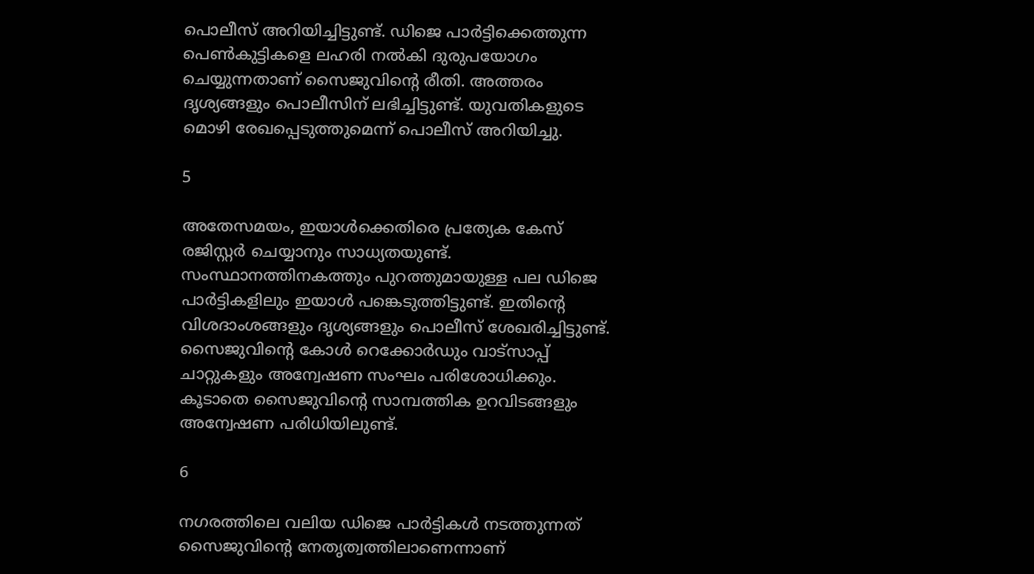പൊലീസ് അറിയിച്ചിട്ടുണ്ട്. ഡിജെ പാര്‍ട്ടിക്കെത്തുന്ന പെണ്‍കുട്ടികളെ ലഹരി നല്‍കി ദുരുപയോഗം ചെയ്യുന്നതാണ് സൈജുവിന്റെ രീതി. അത്തരം ദൃശ്യങ്ങളും പൊലീസിന് ലഭിച്ചിട്ടുണ്ട്. യുവതികളുടെ മൊഴി രേഖപ്പെടുത്തുമെന്ന് പൊലീസ് അറിയിച്ചു.

5

അതേസമയം, ഇയാള്‍ക്കെതിരെ പ്രത്യേക കേസ് രജിസ്റ്റര്‍ ചെയ്യാനും സാധ്യതയുണ്ട്. സംസ്ഥാനത്തിനകത്തും പുറത്തുമായുള്ള പല ഡിജെ പാര്‍ട്ടികളിലും ഇയാള്‍ പങ്കെടുത്തിട്ടുണ്ട്. ഇതിന്റെ വിശദാംശങ്ങളും ദൃശ്യങ്ങളും പൊലീസ് ശേഖരിച്ചിട്ടുണ്ട്. സൈജുവിന്റെ കോള്‍ റെക്കോര്‍ഡും വാട്‌സാപ്പ് ചാറ്റുകളും അന്വേഷണ സംഘം പരിശോധിക്കും. കൂടാതെ സൈജുവിന്റെ സാമ്പത്തിക ഉറവിടങ്ങളും അന്വേഷണ പരിധിയിലുണ്ട്.

6

നഗരത്തിലെ വലിയ ഡിജെ പാര്‍ട്ടികള്‍ നടത്തുന്നത് സൈജുവിന്റെ നേതൃത്വത്തിലാണെന്നാണ്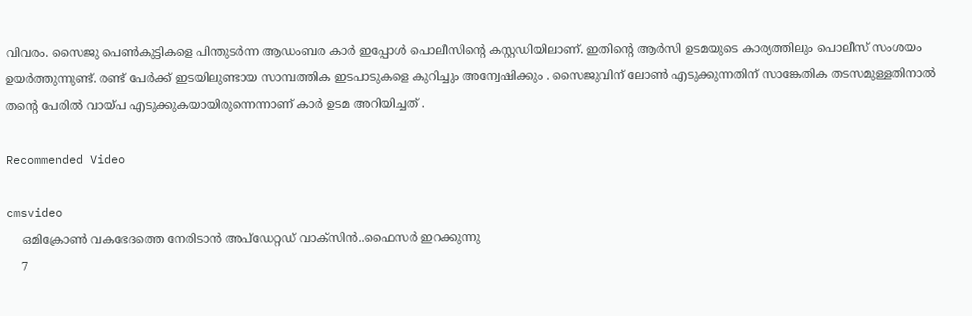വിവരം. സൈജു പെണ്‍കുട്ടികളെ പിന്തുടര്‍ന്ന ആഡംബര കാര്‍ ഇപ്പോള്‍ പൊലീസിന്റെ കസ്റ്റഡിയിലാണ്. ഇതിന്റെ ആര്‍സി ഉടമയുടെ കാര്യത്തിലും പൊലീസ് സംശയം ഉയര്‍ത്തുന്നുണ്ട്. രണ്ട് പേര്‍ക്ക് ഇടയിലുണ്ടായ സാമ്പത്തിക ഇടപാടുകളെ കുറിച്ചും അന്വേഷിക്കും . സൈജുവിന് ലോണ്‍ എടുക്കുന്നതിന് സാങ്കേതിക തടസമുള്ളതിനാല്‍ തന്റെ പേരില്‍ വായ്പ എടുക്കുകയായിരുന്നെന്നാണ് കാര്‍ ഉടമ അറിയിച്ചത് .

Recommended Video

cmsvideo
    ഒമിക്രോൺ വകഭേദത്തെ നേരിടാൻ അപ്ഡേറ്റഡ് വാക്സിൻ..ഫൈസർ ഇറക്കുന്നു
    7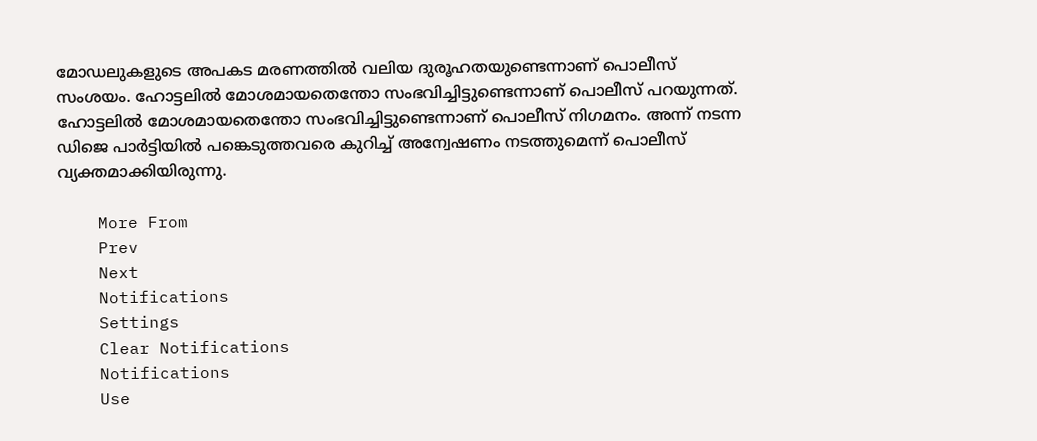മോഡലുകളുടെ അപകട മരണത്തില്‍ വലിയ ദുരൂഹതയുണ്ടെന്നാണ് പൊലീസ് സംശയം. ഹോട്ടലില്‍ മോശമായതെന്തോ സംഭവിച്ചിട്ടുണ്ടെന്നാണ് പൊലീസ് പറയുന്നത്. ഹോട്ടലില്‍ മോശമായതെന്തോ സംഭവിച്ചിട്ടുണ്ടെന്നാണ് പൊലീസ് നിഗമനം. അന്ന് നടന്ന ഡിജെ പാര്‍ട്ടിയില്‍ പങ്കെടുത്തവരെ കുറിച്ച് അന്വേഷണം നടത്തുമെന്ന് പൊലീസ് വ്യക്തമാക്കിയിരുന്നു.

    More From
    Prev
    Next
    Notifications
    Settings
    Clear Notifications
    Notifications
    Use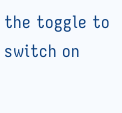the toggle to switch on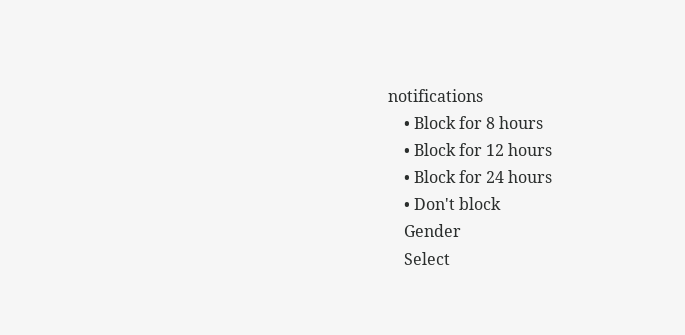notifications
    • Block for 8 hours
    • Block for 12 hours
    • Block for 24 hours
    • Don't block
    Gender
    Select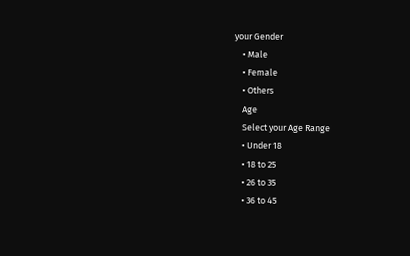your Gender
    • Male
    • Female
    • Others
    Age
    Select your Age Range
    • Under 18
    • 18 to 25
    • 26 to 35
    • 36 to 45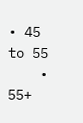• 45 to 55
    • 55+